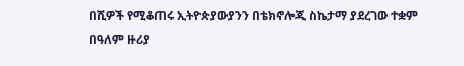በሺዎች የሚቆጠሩ ኢትዮጵያውያንን በቴክኖሎጂ ስኬታማ ያደረገው ተቋም
በዓለም ዙሪያ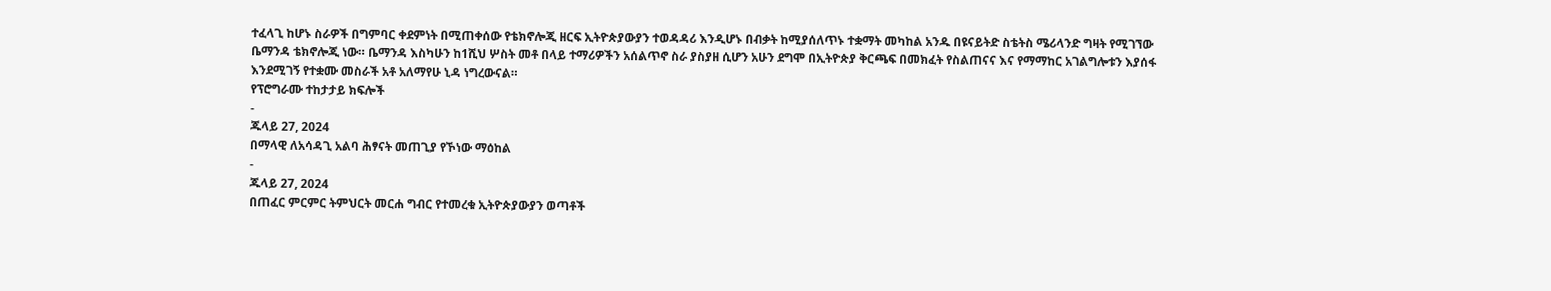ተፈላጊ ከሆኑ ስራዎች በግምባር ቀደምነት በሚጠቀሰው የቴክኖሎጂ ዘርፍ ኢትዮጵያውያን ተወዳዳሪ እንዲሆኑ በብቃት ከሚያሰለጥኑ ተቋማት መካከል አንዱ በዩናይትድ ስቴትስ ሜሪላንድ ግዛት የሚገኘው ቤማንዳ ቴክኖሎጂ ነው። ቤማንዳ እስካሁን ከ1ሺህ ሦስት መቶ በላይ ተማሪዎችን አሰልጥኖ ስራ ያስያዘ ሲሆን አሁን ደግሞ በኢትዮጵያ ቅርጫፍ በመክፈት የስልጠናና እና የማማከር አገልግሎቱን እያሰፋ እንደሚገኝ የተቋሙ መስራች አቶ አለማየሁ ኒዳ ነግረውናል።
የፕሮግራሙ ተከታታይ ክፍሎች
-
ጁላይ 27, 2024
በማላዊ ለአሳዳጊ አልባ ሕፃናት መጠጊያ የኾነው ማዕከል
-
ጁላይ 27, 2024
በጠፈር ምርምር ትምህርት መርሐ ግብር የተመረቁ ኢትዮጵያውያን ወጣቶች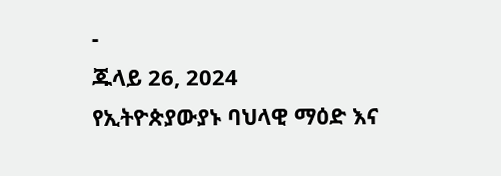-
ጁላይ 26, 2024
የኢትዮጵያውያኑ ባህላዊ ማዕድ እና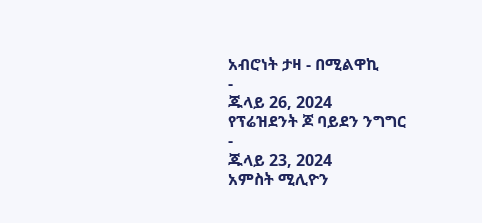አብሮነት ታዛ - በሚልዋኪ
-
ጁላይ 26, 2024
የፕሬዝደንት ጆ ባይደን ንግግር
-
ጁላይ 23, 2024
አምስት ሚሊዮን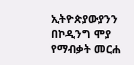ኢትዮጵያውያንን በኮዲንግ ሞያ የማብቃት መርሐ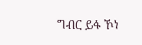ግብር ይፋ ኾነ